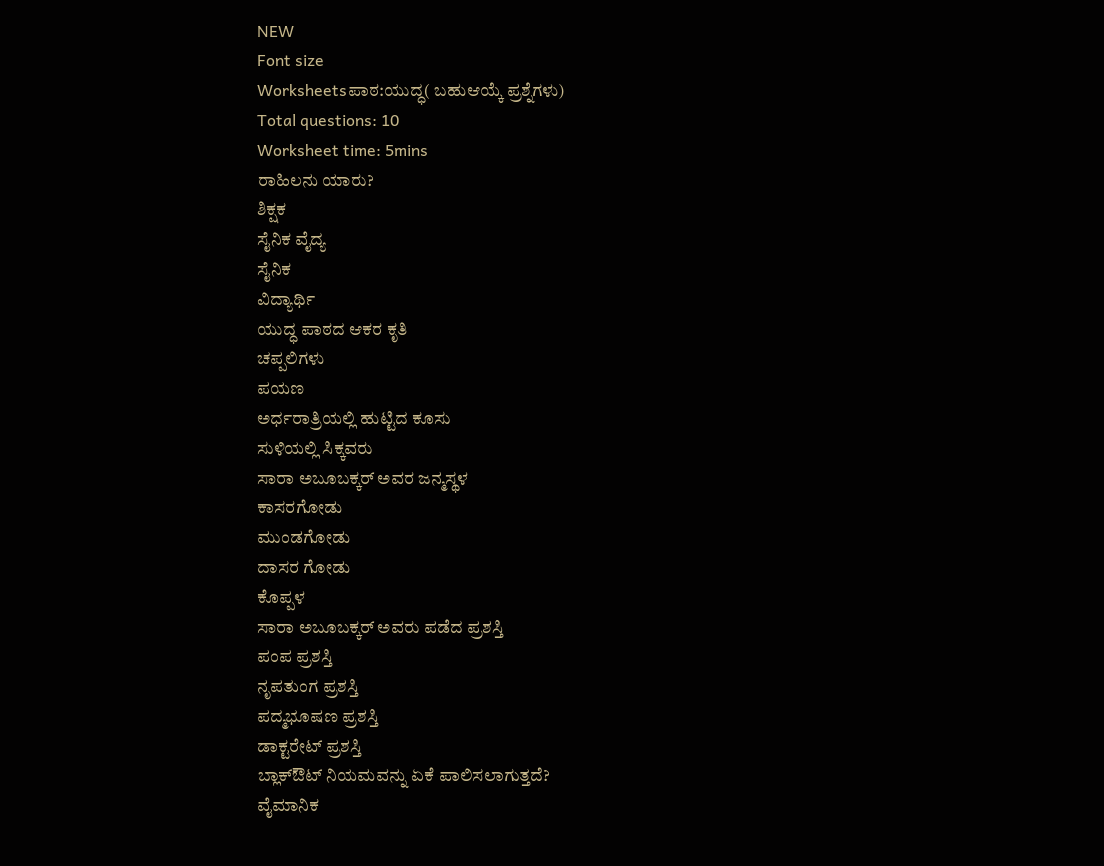NEW
Font size
Worksheetsಪಾಠ:ಯುದ್ಧ( ಬಹುಆಯ್ಕೆ ಪ್ರಶ್ನೆಗಳು)
Total questions: 10
Worksheet time: 5mins
ರಾಹಿಲನು ಯಾರು?
ಶಿಕ್ಷಕ
ಸೈನಿಕ ವೈದ್ಯ
ಸೈನಿಕ
ವಿದ್ಯಾರ್ಥಿ
ಯುದ್ಧ ಪಾಠದ ಆಕರ ಕೃತಿ
ಚಪ್ಪಲಿಗಳು
ಪಯಣ
ಅರ್ಧರಾತ್ರಿಯಲ್ಲಿ ಹುಟ್ಟಿದ ಕೂಸು
ಸುಳಿಯಲ್ಲಿ ಸಿಕ್ಕವರು
ಸಾರಾ ಅಬೂಬಕ್ಕರ್ ಅವರ ಜನ್ಮಸ್ಥಳ
ಕಾಸರಗೋಡು
ಮುಂಡಗೋಡು
ದಾಸರ ಗೋಡು
ಕೊಪ್ಪಳ
ಸಾರಾ ಅಬೂಬಕ್ಕರ್ ಅವರು ಪಡೆದ ಪ್ರಶಸ್ತಿ
ಪಂಪ ಪ್ರಶಸ್ತಿ
ನೃಪತುಂಗ ಪ್ರಶಸ್ತಿ
ಪದ್ಮಭೂಷಣ ಪ್ರಶಸ್ತಿ
ಡಾಕ್ಟರೇಟ್ ಪ್ರಶಸ್ತಿ
ಬ್ಲಾಕ್ಔಟ್ ನಿಯಮವನ್ನು ಏಕೆ ಪಾಲಿಸಲಾಗುತ್ತದೆ?
ವೈಮಾನಿಕ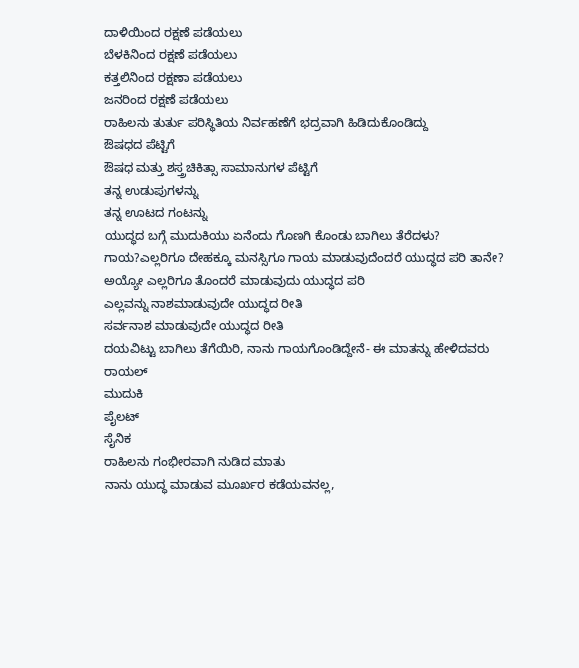ದಾಳಿಯಿಂದ ರಕ್ಷಣೆ ಪಡೆಯಲು
ಬೆಳಕಿನಿಂದ ರಕ್ಷಣೆ ಪಡೆಯಲು
ಕತ್ತಲಿನಿಂದ ರಕ್ಷಣಾ ಪಡೆಯಲು
ಜನರಿಂದ ರಕ್ಷಣೆ ಪಡೆಯಲು
ರಾಹಿಲನು ತುರ್ತು ಪರಿಸ್ಥಿತಿಯ ನಿರ್ವಹಣೆಗೆ ಭದ್ರವಾಗಿ ಹಿಡಿದುಕೊಂಡಿದ್ದು
ಔಷಧದ ಪೆಟ್ಟಿಗೆ
ಔಷಧ ಮತ್ತು ಶಸ್ತ್ರಚಿಕಿತ್ಸಾ ಸಾಮಾನುಗಳ ಪೆಟ್ಟಿಗೆ
ತನ್ನ ಉಡುಪುಗಳನ್ನು
ತನ್ನ ಊಟದ ಗಂಟನ್ನು
ಯುದ್ಧದ ಬಗ್ಗೆ ಮುದುಕಿಯು ಏನೆಂದು ಗೊಣಗಿ ಕೊಂಡು ಬಾಗಿಲು ತೆರೆದಳು?
ಗಾಯ?ಎಲ್ಲರಿಗೂ ದೇಹಕ್ಕೂ ಮನಸ್ಸಿಗೂ ಗಾಯ ಮಾಡುವುದೆಂದರೆ ಯುದ್ಧದ ಪರಿ ತಾನೇ?
ಅಯ್ಯೋ ಎಲ್ಲರಿಗೂ ತೊಂದರೆ ಮಾಡುವುದು ಯುದ್ಧದ ಪರಿ
ಎಲ್ಲವನ್ನು ನಾಶಮಾಡುವುದೇ ಯುದ್ಧದ ರೀತಿ
ಸರ್ವನಾಶ ಮಾಡುವುದೇ ಯುದ್ಧದ ರೀತಿ
ದಯವಿಟ್ಟು ಬಾಗಿಲು ತೆಗೆಯಿರಿ, ನಾನು ಗಾಯಗೊಂಡಿದ್ದೇನೆ- ಈ ಮಾತನ್ನು ಹೇಳಿದವರು
ರಾಯಲ್
ಮುದುಕಿ
ಪೈಲಟ್
ಸೈನಿಕ
ರಾಹಿಲನು ಗಂಭೀರವಾಗಿ ನುಡಿದ ಮಾತು
ನಾನು ಯುದ್ಧ ಮಾಡುವ ಮೂರ್ಖರ ಕಡೆಯವನಲ್ಲ,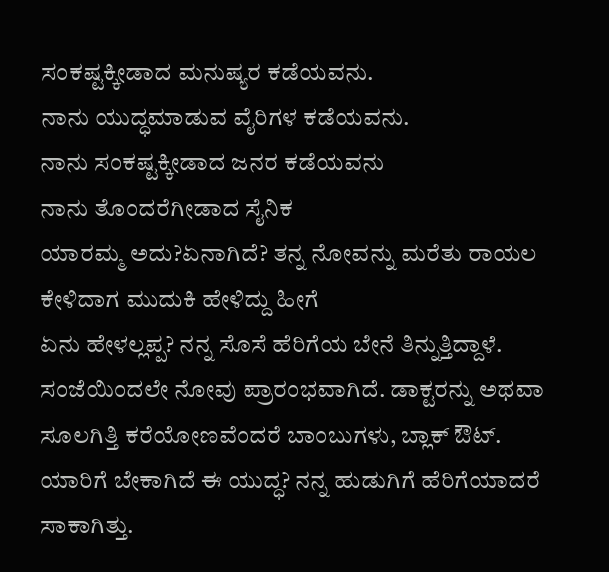ಸಂಕಷ್ಟಕ್ಕೀಡಾದ ಮನುಷ್ಯರ ಕಡೆಯವನು.
ನಾನು ಯುದ್ಧಮಾಡುವ ವೈರಿಗಳ ಕಡೆಯವನು.
ನಾನು ಸಂಕಷ್ಟಕ್ಕೀಡಾದ ಜನರ ಕಡೆಯವನು
ನಾನು ತೊಂದರೆಗೀಡಾದ ಸೈನಿಕ
ಯಾರಮ್ಮ ಅದು?ಏನಾಗಿದೆ? ತನ್ನ ನೋವನ್ನು ಮರೆತು ರಾಯಲ ಕೇಳಿದಾಗ ಮುದುಕಿ ಹೇಳಿದ್ದು ಹೀಗೆ
ಏನು ಹೇಳಲ್ಲಪ್ಪ? ನನ್ನ ಸೊಸೆ ಹೆರಿಗೆಯ ಬೇನೆ ತಿನ್ನುತ್ತಿದ್ದಾಳೆ. ಸಂಜೆಯಿಂದಲೇ ನೋವು ಪ್ರಾರಂಭವಾಗಿದೆ. ಡಾಕ್ಟರನ್ನು ಅಥವಾ ಸೂಲಗಿತ್ತಿ ಕರೆಯೋಣವೆಂದರೆ ಬಾಂಬುಗಳು, ಬ್ಲಾಕ್ ಔಟ್. ಯಾರಿಗೆ ಬೇಕಾಗಿದೆ ಈ ಯುದ್ಧ? ನನ್ನ ಹುಡುಗಿಗೆ ಹೆರಿಗೆಯಾದರೆ ಸಾಕಾಗಿತ್ತು.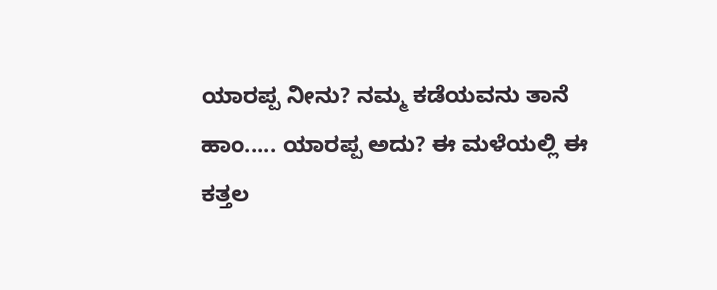ಯಾರಪ್ಪ ನೀನು? ನಮ್ಮ ಕಡೆಯವನು ತಾನೆ
ಹಾಂ..... ಯಾರಪ್ಪ ಅದು? ಈ ಮಳೆಯಲ್ಲಿ ಈ ಕತ್ತಲ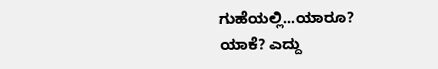ಗುಹೆಯಲ್ಲಿ...ಯಾರೂ?
ಯಾಕೆ? ಎದ್ದು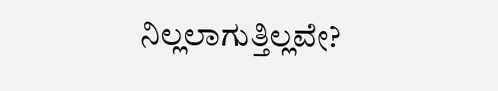ನಿಲ್ಲಲಾಗುತ್ತಿಲ್ಲವೇ?